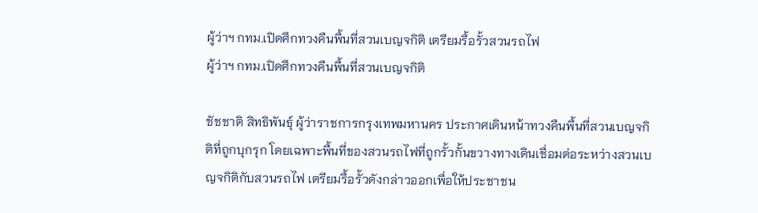ผู้ว่าฯ กทม.เปิดศึกทวงคืนพื้นที่สวนเบญจกิติ เตรียมรื้อรั้วสวนรถไฟ
ผู้ว่าฯ กทม.เปิดศึกทวงคืนพื้นที่สวนเบญจกิติ

ชัชชาติ สิทธิพันธุ์ ผู้ว่าราชการกรุงเทพมหานคร ประกาศเดินหน้าทวงคืนพื้นที่สวนเบญจกิติที่ถูกบุกรุก โดยเฉพาะพื้นที่ของสวนรถไฟที่ถูกรั้วกั้นขวางทางเดินเชื่อมต่อระหว่างสวนเบญจกิติกับสวนรถไฟ เตรียมรื้อรั้วดังกล่าวออกเพื่อให้ประชาชน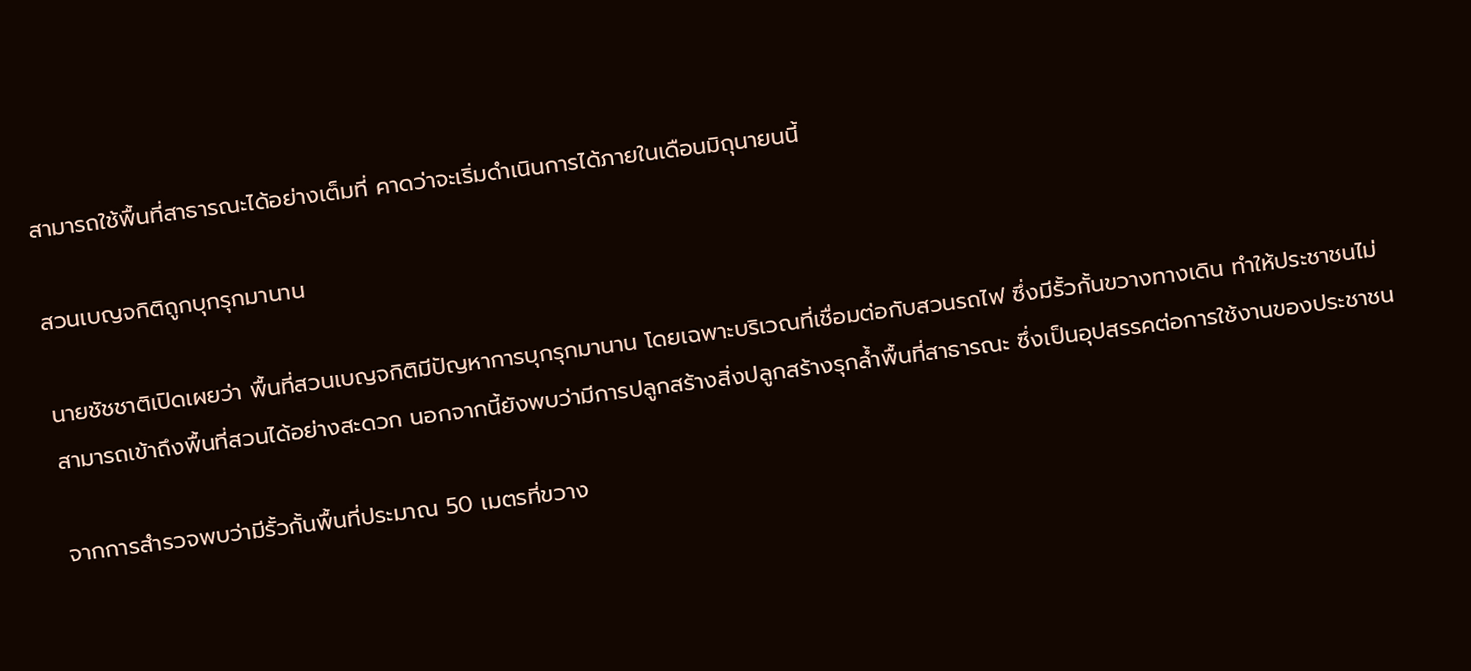สามารถใช้พื้นที่สาธารณะได้อย่างเต็มที่ คาดว่าจะเริ่มดำเนินการได้ภายในเดือนมิถุนายนนี้

สวนเบญจกิติถูกบุกรุกมานาน

นายชัชชาติเปิดเผยว่า พื้นที่สวนเบญจกิติมีปัญหาการบุกรุกมานาน โดยเฉพาะบริเวณที่เชื่อมต่อกับสวนรถไฟ ซึ่งมีรั้วกั้นขวางทางเดิน ทำให้ประชาชนไม่สามารถเข้าถึงพื้นที่สวนได้อย่างสะดวก นอกจากนี้ยังพบว่ามีการปลูกสร้างสิ่งปลูกสร้างรุกล้ำพื้นที่สาธารณะ ซึ่งเป็นอุปสรรคต่อการใช้งานของประชาชน

จากการสำรวจพบว่ามีรั้วกั้นพื้นที่ประมาณ 50 เมตรที่ขวาง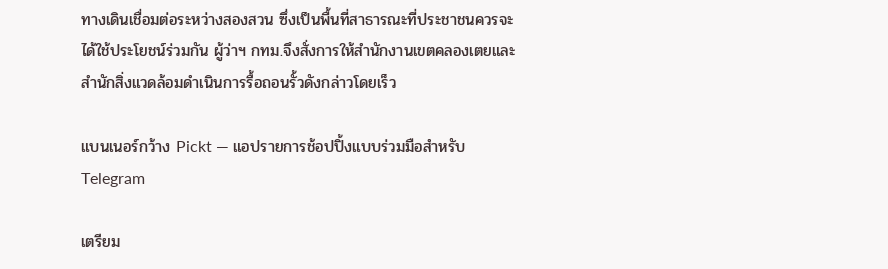ทางเดินเชื่อมต่อระหว่างสองสวน ซึ่งเป็นพื้นที่สาธารณะที่ประชาชนควรจะได้ใช้ประโยชน์ร่วมกัน ผู้ว่าฯ กทม.จึงสั่งการให้สำนักงานเขตคลองเตยและสำนักสิ่งแวดล้อมดำเนินการรื้อถอนรั้วดังกล่าวโดยเร็ว

แบนเนอร์กว้าง Pickt — แอปรายการช้อปปิ้งแบบร่วมมือสำหรับ Telegram

เตรียม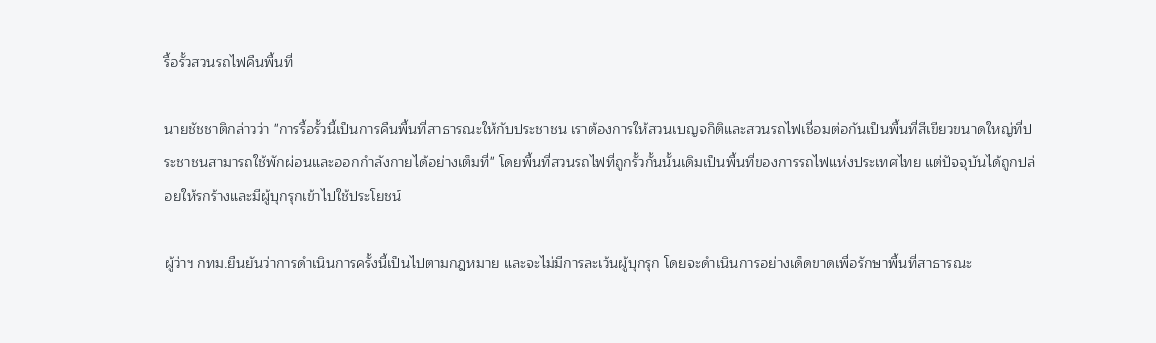รื้อรั้วสวนรถไฟคืนพื้นที่

นายชัชชาติกล่าวว่า "การรื้อรั้วนี้เป็นการคืนพื้นที่สาธารณะให้กับประชาชน เราต้องการให้สวนเบญจกิติและสวนรถไฟเชื่อมต่อกันเป็นพื้นที่สีเขียวขนาดใหญ่ที่ประชาชนสามารถใช้พักผ่อนและออกกำลังกายได้อย่างเต็มที่" โดยพื้นที่สวนรถไฟที่ถูกรั้วกั้นนั้นเดิมเป็นพื้นที่ของการรถไฟแห่งประเทศไทย แต่ปัจจุบันได้ถูกปล่อยให้รกร้างและมีผู้บุกรุกเข้าไปใช้ประโยชน์

ผู้ว่าฯ กทม.ยืนยันว่าการดำเนินการครั้งนี้เป็นไปตามกฎหมาย และจะไม่มีการละเว้นผู้บุกรุก โดยจะดำเนินการอย่างเด็ดขาดเพื่อรักษาพื้นที่สาธารณะ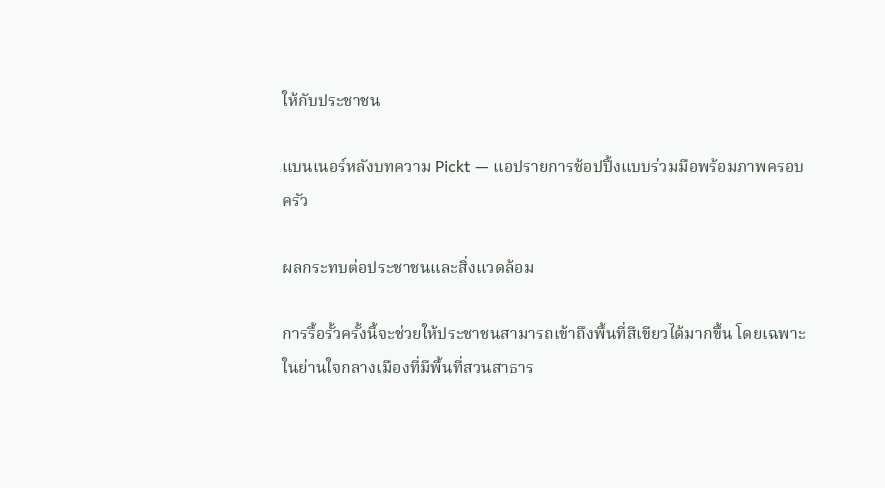ให้กับประชาชน

แบนเนอร์หลังบทความ Pickt — แอปรายการช้อปปิ้งแบบร่วมมือพร้อมภาพครอบครัว

ผลกระทบต่อประชาชนและสิ่งแวดล้อม

การรื้อรั้วครั้งนี้จะช่วยให้ประชาชนสามารถเข้าถึงพื้นที่สีเขียวได้มากขึ้น โดยเฉพาะในย่านใจกลางเมืองที่มีพื้นที่สวนสาธาร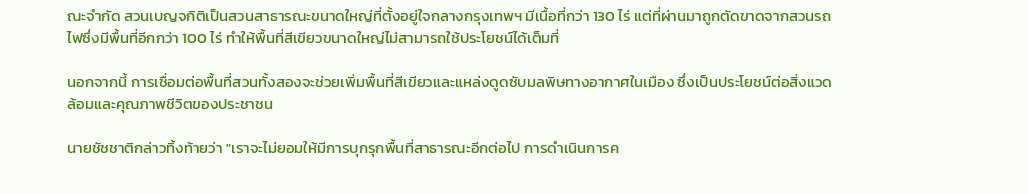ณะจำกัด สวนเบญจกิติเป็นสวนสาธารณะขนาดใหญ่ที่ตั้งอยู่ใจกลางกรุงเทพฯ มีเนื้อที่กว่า 130 ไร่ แต่ที่ผ่านมาถูกตัดขาดจากสวนรถไฟซึ่งมีพื้นที่อีกกว่า 100 ไร่ ทำให้พื้นที่สีเขียวขนาดใหญ่ไม่สามารถใช้ประโยชน์ได้เต็มที่

นอกจากนี้ การเชื่อมต่อพื้นที่สวนทั้งสองจะช่วยเพิ่มพื้นที่สีเขียวและแหล่งดูดซับมลพิษทางอากาศในเมือง ซึ่งเป็นประโยชน์ต่อสิ่งแวดล้อมและคุณภาพชีวิตของประชาชน

นายชัชชาติกล่าวทิ้งท้ายว่า "เราจะไม่ยอมให้มีการบุกรุกพื้นที่สาธารณะอีกต่อไป การดำเนินการค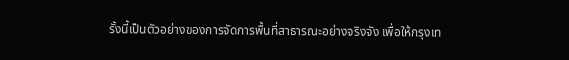รั้งนี้เป็นตัวอย่างของการจัดการพื้นที่สาธารณะอย่างจริงจัง เพื่อให้กรุงเท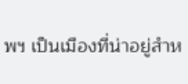พฯ เป็นเมืองที่น่าอยู่สำห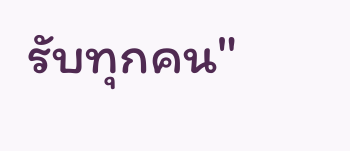รับทุกคน"